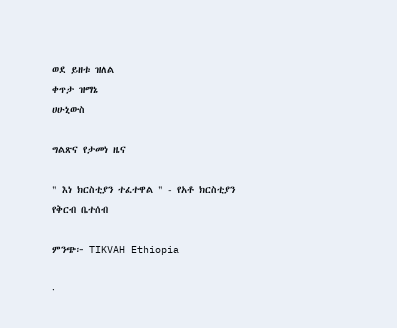ወደ ይዘቱ ዝለል
ቀጥታ ዝማኔ
ሀሁኒውስ

ግልጽና የታመነ ዜና

" እነ ክርስቲያን ተፈተዋል " - የአቶ ክርስቲያን የቅርብ ቤተሰብ

ምንጭ፦ TIKVAH Ethiopia

·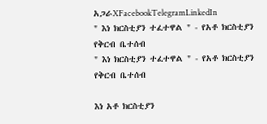አጋራXFacebookTelegramLinkedIn
" እነ ክርስቲያን ተፈተዋል " - የአቶ ክርስቲያን የቅርብ ቤተሰብ
" እነ ክርስቲያን ተፈተዋል " - የአቶ ክርስቲያን የቅርብ ቤተሰብ

እነ አቶ ክርስቲያን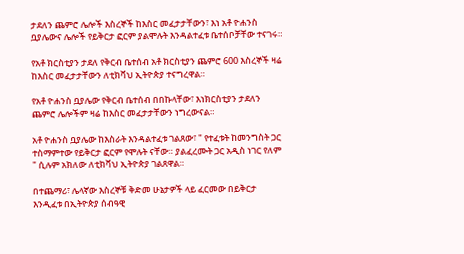ታደለን ጨምሮ ሌሎች እስረኞች ከእስር መፈታታቸውን፣ እነ አቶ ዮሐንስ ቧያሌውና ሌሎች የይቅርታ ፎርም ያልሞሉት እንዳልተፈቱ ቤተሰቦቻቸው ተናገሩ።

የአቶ ክርስቲያን ታደለ የቅርብ ቤተሰብ አቶ ክርስቲያን ጨምሮ 600 እስረኞች ዛሬ ከእስር መፈታታቸውን ለቲክቫህ ኢትዮጵያ ተናግረዋል።

የአቶ ዮሐንስ ቧያሌው የቅርብ ቤተሰብ በበኩላቸው፣ እነክርስቲያን ታደለን ጨምሮ ሌሎችም ዛሬ ከእስር መፈታታቸውን ነግረውናል።

አቶ ዮሐንስ ቧያሌው ከእስራት እንዳልተፈቱ ገልጸው፣ " የተፈቱት ከመንግስት ጋር ተስማምተው የይቅርታ ፎርም የሞሉት ናቸው። ያልፈረሙት ጋር አዲስ ነገር የለም " ሲሉም አክለው ለቲክቫህ ኢትዮጵያ ገልጸዋል።

በተጨማሪ፣ ሌላኛው እስረኞቹ ቅድመ ሁኔታዎች ላይ ፈርመው በይቅርታ እንዲፈቱ በኢትዮጵያ ሰብዓዊ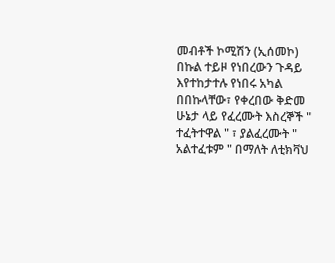መብቶች ኮሚሽን (ኢሰመኮ) በኩል ተይዞ የነበረውን ጉዳይ እየተከታተሉ የነበሩ አካል በበኩላቸው፣ የቀረበው ቅድመ ሁኔታ ላይ የፈረሙት እስረኞች " ተፈትተዋል " ፣ ያልፈረሙት " አልተፈቱም " በማለት ለቲክቫህ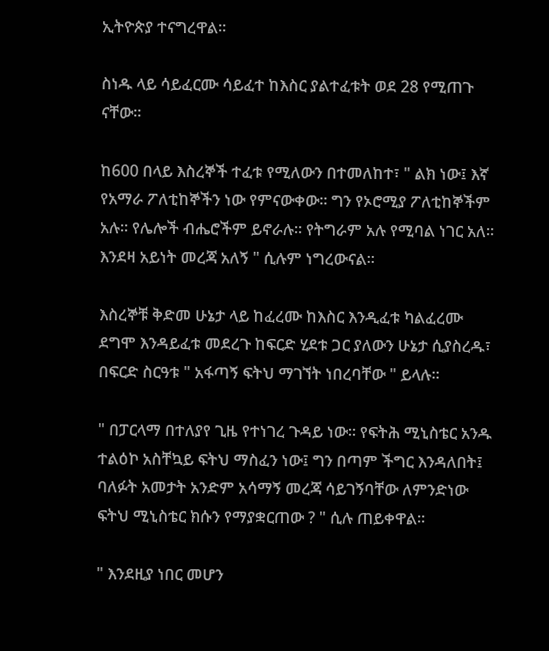ኢትዮጵያ ተናግረዋል።

ስነዱ ላይ ሳይፈርሙ ሳይፈተ ከእስር ያልተፈቱት ወደ 28 የሚጠጉ ናቸው።

ከ600 በላይ እስረኞች ተፈቱ የሚለውን በተመለከተ፣ " ልክ ነው፤ እኛ የአማራ ፖለቲከኞችን ነው የምናውቀው። ግን የኦሮሚያ ፖለቲከኞችም አሉ። የሌሎች ብሔሮችም ይኖራሉ። የትግራም አሉ የሚባል ነገር አለ። እንደዛ አይነት መረጃ አለኝ " ሲሉም ነግረውናል።

እስረኞቹ ቅድመ ሁኔታ ላይ ከፈረሙ ከእስር እንዲፈቱ ካልፈረሙ ደግሞ እንዳይፈቱ መደረጉ ከፍርድ ሂደቱ ጋር ያለውን ሁኔታ ሲያስረዱ፣ በፍርድ ስርዓቱ " አፋጣኝ ፍትህ ማገኘት ነበረባቸው " ይላሉ።

" በፓርላማ በተለያየ ጊዜ የተነገረ ጉዳይ ነው። የፍትሕ ሚኒስቴር አንዱ ተልዕኮ አስቸኳይ ፍትህ ማስፈን ነው፤ ግን በጣም ችግር እንዳለበት፤ ባለፉት አመታት አንድም አሳማኝ መረጃ ሳይገኝባቸው ለምንድነው  ፍትህ ሚኒስቴር ክሱን የማያቋርጠው ? " ሲሉ ጠይቀዋል።

" እንደዚያ ነበር መሆን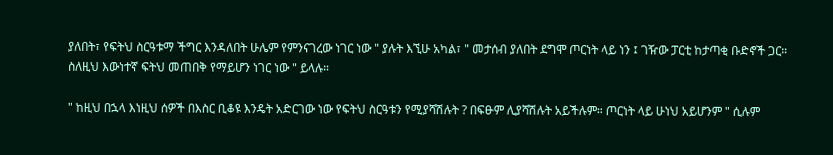ያለበት፣ የፍትህ ስርዓቱማ ችግር እንዳለበት ሁሌም የምንናገረው ነገር ነው " ያሉት እኚሁ አካል፣ " መታሰብ ያለበት ደግሞ ጦርነት ላይ ነን ፤ ገዥው ፓርቲ ከታጣቂ ቡድኖች ጋር። ስለዚህ እውነተኛ ፍትህ መጠበቅ የማይሆን ነገር ነው " ይላሉ።

" ከዚህ በኋላ እነዚህ ሰዎች በእስር ቢቆዩ እንዴት አድርገው ነው የፍትህ ስርዓቱን የሚያሻሽሉት ? በፍፁም ሊያሻሽሉት አይችሉም። ጦርነት ላይ ሁነህ አይሆንም " ሲሉም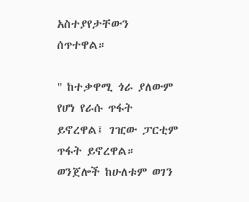አስተያየታቸውን ሰጥተዋል።

" ከተቃዋሚ ጎራ ያለውም የሆነ የራሱ ጥፋት ይኖረዋል፤ ገዢው ፓርቲም ጥፋት ይኖረዋል። ወንጀሎች ከሁለቱም ወገን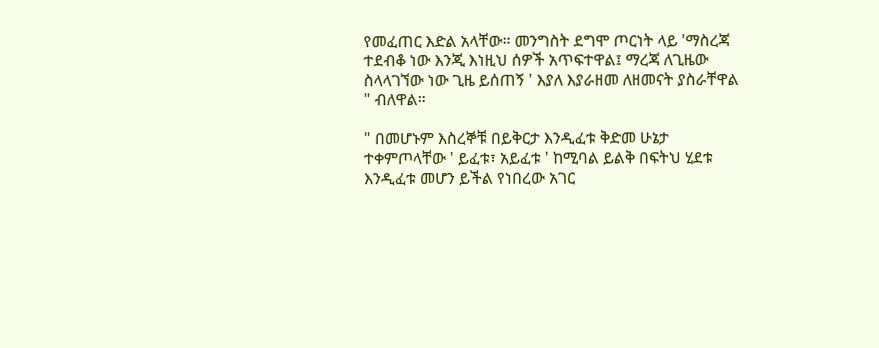የመፈጠር እድል አላቸው። መንግስት ደግሞ ጦርነት ላይ 'ማስረጃ ተደብቆ ነው እንጂ እነዚህ ሰዎች አጥፍተዋል፤ ማረጃ ለጊዜው ስላላገኘው ነው ጊዜ ይሰጠኝ ' እያለ እያራዘመ ለዘመናት ያስራቸዋል " ብለዋል።

" በመሆኑም እስረኞቹ በይቅርታ እንዲፈቱ ቅድመ ሁኔታ ተቀምጦላቸው ' ይፈቱ፣ አይፈቱ ' ከሚባል ይልቅ በፍትህ ሂደቱ እንዲፈቱ መሆን ይችል የነበረው አገር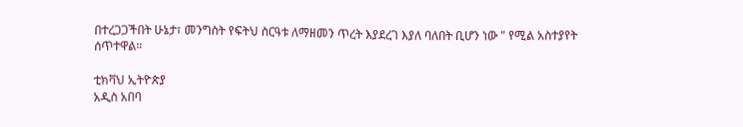በተረጋጋችበት ሁኔታ፣ መንግስት የፍትህ ስርዓቱ ለማዘመን ጥረት እያደረገ እያለ ባለበት ቢሆን ነው " የሚል አስተያየት ሰጥተዋል።

ቲክቫህ ኢትዮጵያ
አዲስ አበባ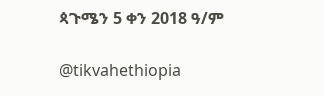ጳጉሜን 5 ቀን 2018 ዓ/ም

@tikvahethiopia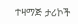ተዛማጅ ታሪኮች